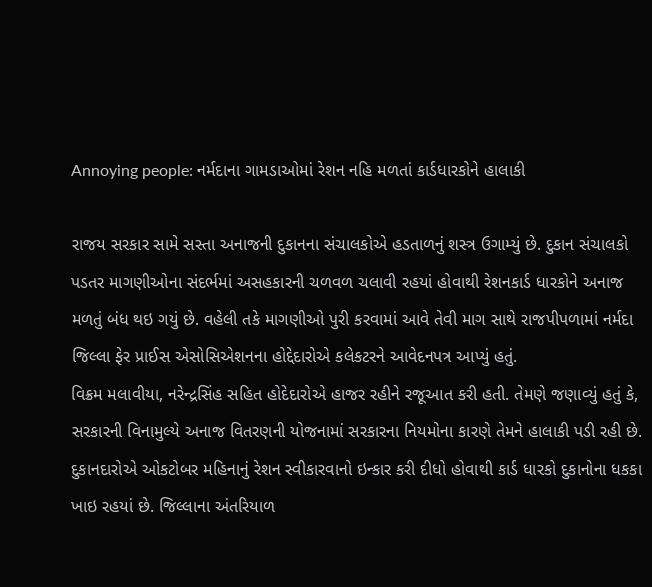Annoying people: નર્મદાના ગામડાઓમાં રેશન નહિ મળતાં કાર્ડધારકોને હાલાકી

રાજય સરકાર સામે સસ્તા અનાજની દુકાનના સંચાલકોએ હડતાળનું શસ્ત્ર ઉગામ્યું છે. દુકાન સંચાલકો પડતર માગણીઓના સંદર્ભમાં અસહકારની ચળવળ ચલાવી રહયાં હોવાથી રેશનકાર્ડ ધારકોને અનાજ મળતું બંધ થઇ ગયું છે. વહેલી તકે માગણીઓ પુરી કરવામાં આવે તેવી માગ સાથે રાજપીપળામાં નર્મદા જિલ્લા ફેર પ્રાઈસ એસોસિએશનના હોદ્દેદારોએ કલેકટરને આવેદનપત્ર આપ્યું હતું.
વિક્રમ મલાવીયા, નરેન્દ્રસિંહ સહિત હોદેદારોએ હાજર રહીને રજૂઆત કરી હતી. તેમણે જણાવ્યું હતું કે, સરકારની વિનામુલ્યે અનાજ વિતરણની યોજનામાં સરકારના નિયમોના કારણે તેમને હાલાકી પડી રહી છે. દુકાનદારોએ ઓકટોબર મહિનાનું રેશન સ્વીકારવાનો ઇન્કાર કરી દીધો હોવાથી કાર્ડ ધારકો દુકાનોના ધકકા ખાઇ રહયાં છે. જિલ્લાના અંતરિયાળ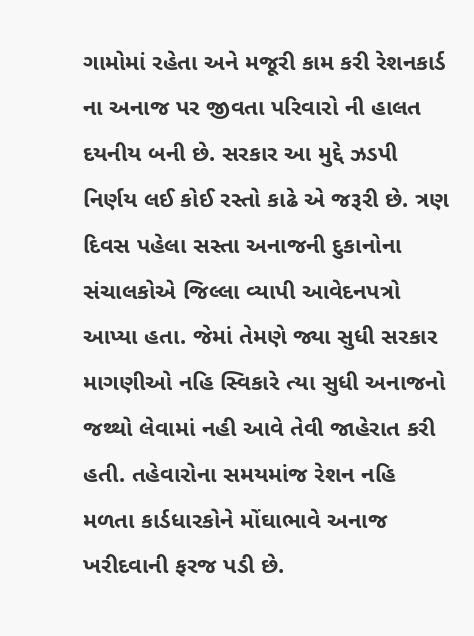ગામોમાં રહેતા અને મજૂરી કામ કરી રેશનકાર્ડ ના અનાજ પર જીવતા પરિવારો ની હાલત દયનીય બની છે. સરકાર આ મુદ્દે ઝડપી નિર્ણય લઈ કોઈ રસ્તો કાઢે એ જરૂરી છે. ત્રણ દિવસ પહેલા સસ્તા અનાજની દુકાનોના સંચાલકોએ જિલ્લા વ્યાપી આવેદનપત્રો આપ્યા હતા. જેમાં તેમણે જ્યા સુધી સરકાર માગણીઓ નહિ સ્વિકારે ત્યા સુધી અનાજનો જથ્થો લેવામાં નહી આવે તેવી જાહેરાત કરી હતી. તહેવારોના સમયમાંજ રેશન નહિ મળતા કાર્ડધારકોને મોંઘાભાવે અનાજ ખરીદવાની ફરજ પડી છે.